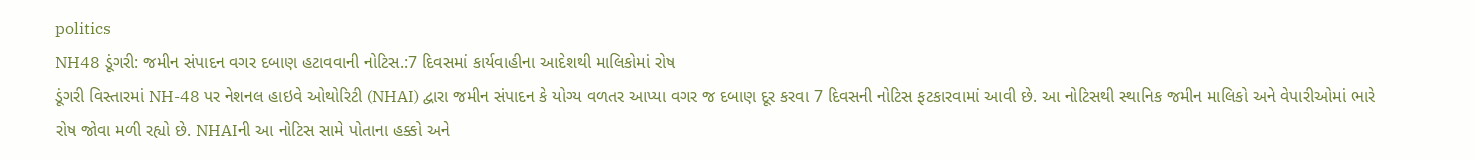politics
NH48 ડૂંગરી: જમીન સંપાદન વગર દબાણ હટાવવાની નોટિસ.:7 દિવસમાં કાર્યવાહીના આદેશથી માલિકોમાં રોષ
ડૂંગરી વિસ્તારમાં NH-48 પર નેશનલ હાઇવે ઓથોરિટી (NHAI) દ્વારા જમીન સંપાદન કે યોગ્ય વળતર આપ્યા વગર જ દબાણ દૂર કરવા 7 દિવસની નોટિસ ફટકારવામાં આવી છે. આ નોટિસથી સ્થાનિક જમીન માલિકો અને વેપારીઓમાં ભારે રોષ જોવા મળી રહ્યો છે. NHAIની આ નોટિસ સામે પોતાના હક્કો અને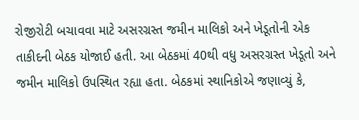રોજીરોટી બચાવવા માટે અસરગ્રસ્ત જમીન માલિકો અને ખેડૂતોની એક તાકીદની બેઠક યોજાઈ હતી. આ બેઠકમાં 40થી વધુ અસરગ્રસ્ત ખેડૂતો અને જમીન માલિકો ઉપસ્થિત રહ્યા હતા. બેઠકમાં સ્થાનિકોએ જણાવ્યું કે,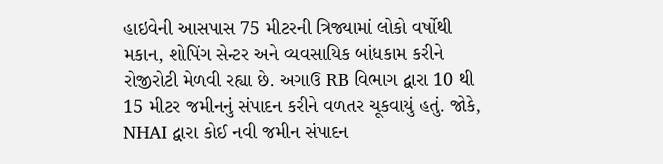હાઇવેની આસપાસ 75 મીટરની ત્રિજ્યામાં લોકો વર્ષોથી મકાન, શોપિંગ સેન્ટર અને વ્યવસાયિક બાંધકામ કરીને રોજીરોટી મેળવી રહ્યા છે. અગાઉ RB વિભાગ દ્વારા 10 થી 15 મીટર જમીનનું સંપાદન કરીને વળતર ચૂકવાયું હતું. જોકે, NHAI દ્વારા કોઈ નવી જમીન સંપાદન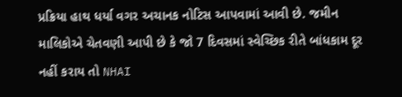પ્રક્રિયા હાથ ધર્યા વગર અચાનક નોટિસ આપવામાં આવી છે. જમીન માલિકોએ ચેતવણી આપી છે કે જો 7 દિવસમાં સ્વેચ્છિક રીતે બાંધકામ દૂર નહીં કરાય તો NHAI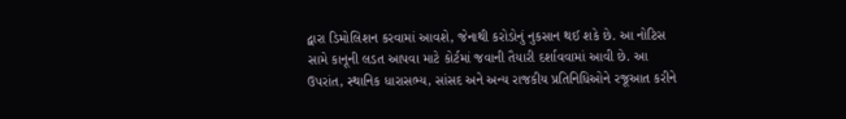દ્વારા ડિમોલિશન કરવામાં આવશે, જેનાથી કરોડોનું નુકસાન થઈ શકે છે. આ નોટિસ સામે કાનૂની લડત આપવા માટે કોર્ટમાં જવાની તૈયારી દર્શાવવામાં આવી છે. આ ઉપરાંત, સ્થાનિક ધારાસભ્ય, સાંસદ અને અન્ય રાજકીય પ્રતિનિધિઓને રજૂઆત કરીને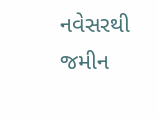નવેસરથી જમીન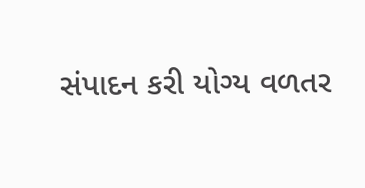સંપાદન કરી યોગ્ય વળતર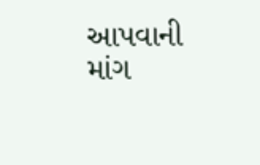આપવાની માંગ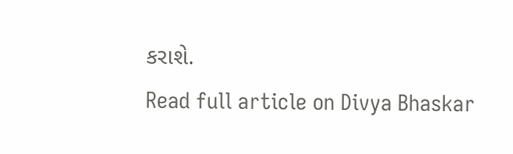કરાશે.
Read full article on Divya Bhaskar